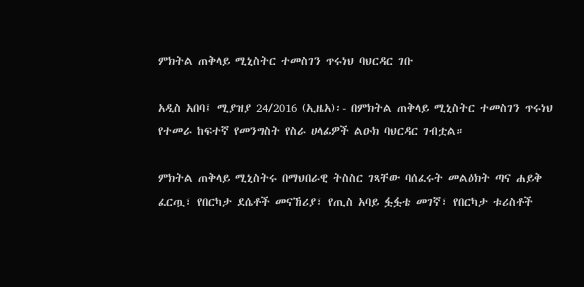ምክትል ጠቅላይ ሚኒስትር ተመስገን ጥሩነህ ባህርዳር ገቡ

አዲስ አበባ፤ ሚያዝያ 24/2016 (ኢዜአ)፡- በምክትል ጠቅላይ ሚኒስትር ተመስገን ጥሩነህ የተመራ ከፍተኛ የመንግስት የስራ ሀላፊዎች ልዑክ ባህርዳር ገብቷል።

ምክትል ጠቅላይ ሚኒስትሩ በማህበራዊ ትስስር ገጻቸው ባሰፈሩት መልዕክት ጣና ሐይቅ ፈርጧ፣ የበርካታ ደሴቶች መናኸሪያ፣ የጢስ አባይ ፏፏቴ መገኛ፣ የበርካታ ቱሪስቶች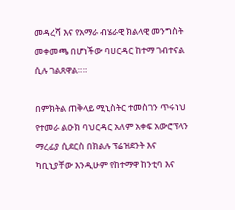መዳረሻ እና የአማራ ብሄራዊ ክልላዊ መንግስት መቀመጫ በሆነችው ባሀርዳር ከተማ ገብተናል ሲሉ ገልጸዋል።።

በምክትል ጠቅላይ ሚኒስትር ተመስገን ጥሩነህ የተመራ ልዑክ ባህርዳር አለም አቀፍ አውሮፕላን ማረፊያ ሲደርስ በክልሉ ፕሬዝደንት እና ካቢኒያቸው እንዲሁም የከተማዋ ከንቲባ እና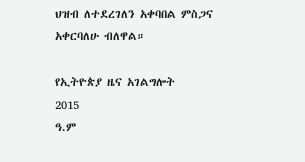ህዝብ ለተደረገለን አቀባበል ምስጋና አቀርባለሁ ብለዋል።

የኢትዮጵያ ዜና አገልግሎት
2015
ዓ.ም